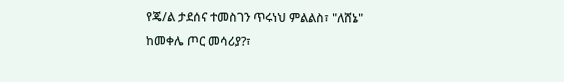የጄ/ል ታደሰና ተመስገን ጥሩነህ ምልልስ፣ "ለሸኔ" ከመቀሌ ጦር መሳሪያ?፣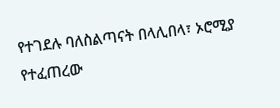የተገደሉ ባለስልጣናት በላሊበላ፣ ኦሮሚያ የተፈጠረው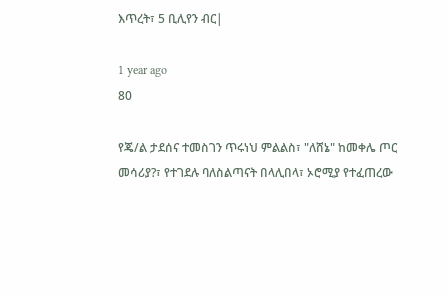እጥረት፣ 5 ቢሊየን ብር|

1 year ago
80

የጄ/ል ታደሰና ተመስገን ጥሩነህ ምልልስ፣ "ለሸኔ" ከመቀሌ ጦር መሳሪያ?፣ የተገደሉ ባለስልጣናት በላሊበላ፣ ኦሮሚያ የተፈጠረው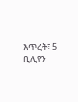እጥረት፣ 5 ቢሊየን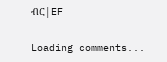ብር|EF

Loading comments...